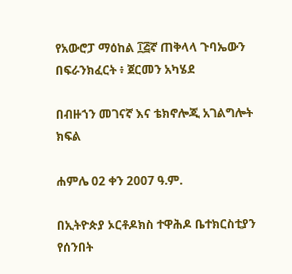የአውሮፓ ማዕከል ፲፭ኛ ጠቅላላ ጉባኤውን በፍራንክፈርት ፥ ጀርመን አካሄደ

በብዙኀን መገናኛ እና ቴክኖሎጂ አገልግሎት ክፍል

ሐምሌ 02 ቀን 2007 ዓ.ም.

በኢትዮጵያ ኦርቶዶክስ ተዋሕዶ ቤተክርስቲያን የሰንበት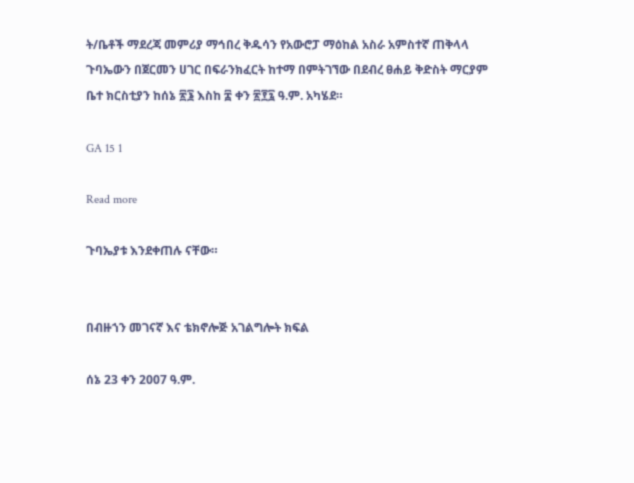ት/ቤቶች ማደረጃ መምሪያ ማኅበረ ቅዱሳን የአውሮፓ ማዕከል አስራ አምስተኛ ጠቅላላ ጉባኤውን በጀርመን ሀገር በፍራንክፈርት ከተማ በምትገኘው በደብረ ፀሐይ ቅድስት ማርያም ቤተ ክርስቲያን ከሰኔ ፳፮ እስከ ፰ ቀን ፳፻፯ ዓ.ም. አካሄደ።

GA 15 1

Read more

ጉባኤያቱ እንደቀጠሉ ናቸው።


በብዙኀን መገናኛ እና ቴክኖሎጅ አገልግሎት ክፍል

ሰኔ 23 ቀን 2007 ዓ.ም.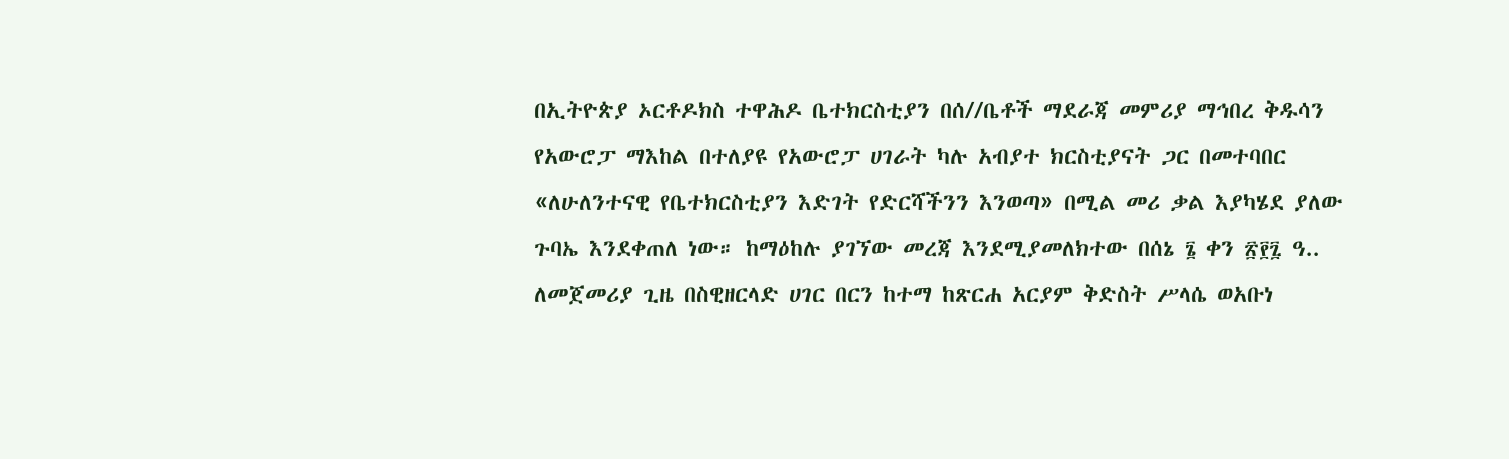በኢትዮጵያ ኦርቶዶክስ ተዋሕዶ ቤተክርስቲያን በሰ//ቤቶች ማደራጃ መምሪያ ማኅበረ ቅዱሳን የአውሮፓ ማእከል በተለያዩ የአውሮፓ ሀገራት ካሉ አብያተ ክርስቲያናት ጋር በመተባበር «ለሁለንተናዊ የቤተክርስቲያን እድገት የድርሻችንን እንወጣ» በሚል መሪ ቃል እያካሄደ ያለው ጉባኤ እንደቀጠለ ነው። ከማዕከሉ ያገኘው መረጃ እንደሚያመለክተው በሰኔ ፮ ቀን ፳፻፯ ዓ.. ለመጀመሪያ ጊዜ በስዊዘርላድ ሀገር በርን ከተማ ከጽርሐ አርያም ቅድስት ሥላሴ ወአቡነ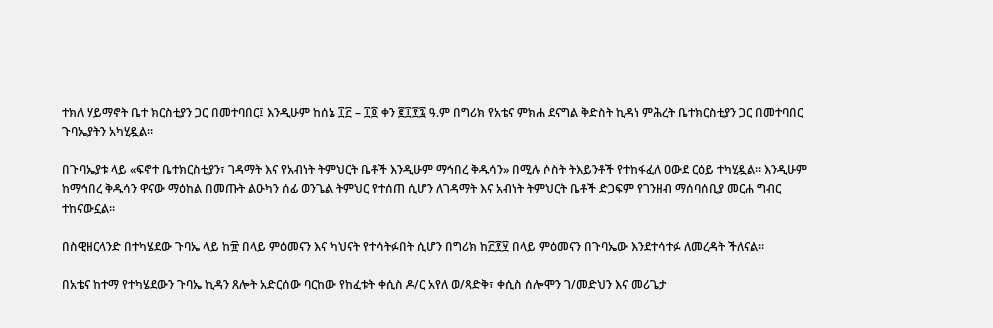ተክለ ሃይማኖት ቤተ ክርስቲያን ጋር በመተባበር፤ እንዲሁም ከሰኔ ፲፫ – ፲፬ ቀን ፪፲፻፯ ዓ.ም በግሪክ የአቴና ምክሐ ደናግል ቅድስት ኪዳነ ምሕረት ቤተክርስቲያን ጋር በመተባበር ጉባኤያትን አካሂዷል።

በጉባኤያቱ ላይ «ፍኖተ ቤተክርስቲያን፣ ገዳማት እና የአብነት ትምህርት ቤቶች እንዲሁም ማኅበረ ቅዱሳን» በሚሉ ሶስት ትእይንቶች የተከፋፈለ ዐውደ ርዕይ ተካሂዷል። እንዲሁም ከማኅበረ ቅዱሳን ዋናው ማዕከል በመጡት ልዑካን ሰፊ ወንጌል ትምህር የተሰጠ ሲሆን ለገዳማት እና አብነት ትምህርት ቤቶች ድጋፍም የገንዘብ ማሰባሰቢያ መርሐ ግብር ተከናውኗል።

በስዊዘርላንድ በተካሄደው ጉባኤ ላይ ከ፹ በላይ ምዕመናን እና ካህናት የተሳትፉበት ሲሆን በግሪክ ከ፫፻፶ በላይ ምዕመናን በጉባኤው እንደተሳተፉ ለመረዳት ችለናል።

በአቴና ከተማ የተካሄደውን ጉባኤ ኪዳን ጸሎት አድርሰው ባርከው የከፈቱት ቀሲስ ዶ/ር አየለ ወ/ጻድቅ፣ ቀሲስ ሰሎሞን ገ/መድህን እና መሪጌታ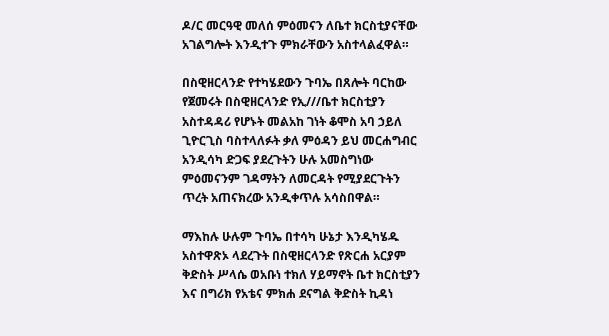ዶ/ር መርዓዊ መለሰ ምዕመናን ለቤተ ክርስቲያናቸው አገልግሎት እንዲተጉ ምክራቸውን አስተላልፈዋል።

በስዊዘርላንድ የተካሄደውን ጉባኤ በጸሎት ባርከው የጀመሩት በስዊዘርላንድ የኢ///ቤተ ክርስቲያን አስተዳዳሪ የሆኑት መልአከ ገነት ቆሞስ አባ ኃይለ ጊዮርጊስ ባስተላለፉት ቃለ ምዕዳን ይህ መርሐግብር አንዲሳካ ድጋፍ ያደረጉትን ሁሉ አመስግነው ምዕመናንም ገዳማትን ለመርዳት የሚያደርጉትን ጥረት አጠናክረው አንዲቀጥሉ አሳስበዋል።

ማእከሉ ሁሉም ጉባኤ በተሳካ ሁኔታ እንዲካሄዱ አስተዋጽኦ ላደረጉት በስዊዘርላንድ የጽርሐ አርያም ቅድስት ሥላሴ ወአቡነ ተክለ ሃይማኖት ቤተ ክርስቲያን እና በግሪክ የአቴና ምክሐ ደናግል ቅድስት ኪዳነ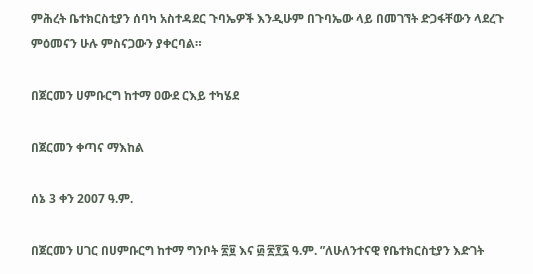ምሕረት ቤተክርስቲያን ሰባካ አስተዳደር ጉባኤዎች እንዲሁም በጉባኤው ላይ በመገኘት ድጋፋቸውን ላደረጉ ምዕመናን ሁሉ ምስናጋውን ያቀርባል።

በጀርመን ሀምቡርግ ከተማ ዐውደ ርእይ ተካሄደ

በጀርመን ቀጣና ማእከል

ሰኔ 3 ቀን 2007 ዓ.ም.

በጀርመን ሀገር በሀምቡርግ ከተማ ግንቦት ፳፱ እና ፴ ፳፻፯ ዓ.ም. ”ለሁለንተናዊ የቤተክርስቲያን እድገት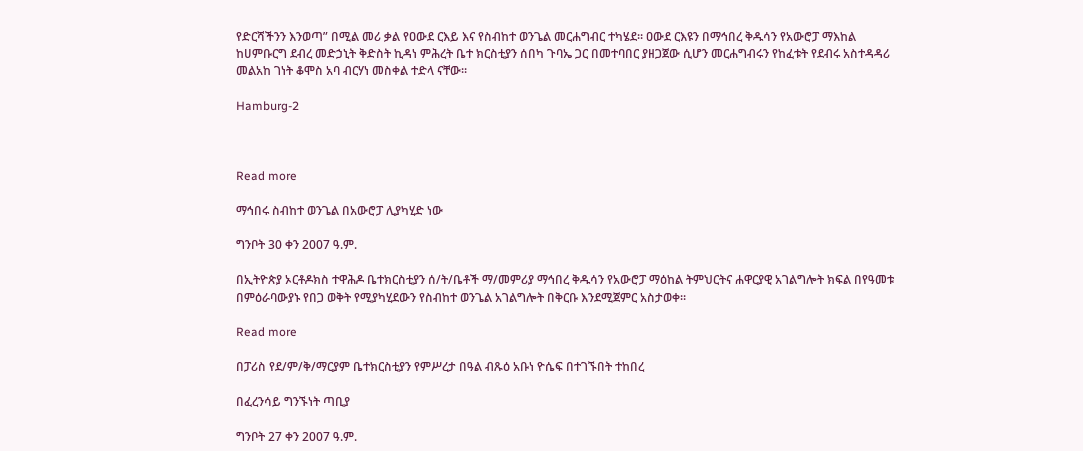የድርሻችንን እንወጣ” በሚል መሪ ቃል የዐውደ ርእይ እና የስብከተ ወንጌል መርሐግብር ተካሄደ። ዐውደ ርእዩን በማኅበረ ቅዱሳን የአውሮፓ ማእከል ከሀምቡርግ ደብረ መድኃኒት ቅድስት ኪዳነ ምሕረት ቤተ ክርስቲያን ሰበካ ጉባኤ ጋር በመተባበር ያዘጋጀው ሲሆን መርሐግብሩን የከፈቱት የደብሩ አስተዳዳሪ መልአከ ገነት ቆሞስ አባ ብርሃነ መስቀል ተድላ ናቸው።

Hamburg-2



Read more

ማኅበሩ ስብከተ ወንጌል በአውሮፓ ሊያካሂድ ነው

ግንቦት 30 ቀን 2007 ዓ.ም.

በኢትዮጵያ ኦርቶዶክስ ተዋሕዶ ቤተክርስቲያን ሰ/ት/ቤቶች ማ/መምሪያ ማኅበረ ቅዱሳን የአውሮፓ ማዕከል ትምህርትና ሐዋርያዊ አገልግሎት ክፍል በየዓመቱ በምዕራባውያኑ የበጋ ወቅት የሚያካሂደውን የስብከተ ወንጌል አገልግሎት በቅርቡ እንደሚጀምር አስታወቀ።

Read more

በፓሪስ የደ/ም/ቅ/ማርያም ቤተክርስቲያን የምሥረታ በዓል ብጹዕ አቡነ ዮሴፍ በተገኙበት ተከበረ

በፈረንሳይ ግንኙነት ጣቢያ

ግንቦት 27 ቀን 2007 ዓ.ም.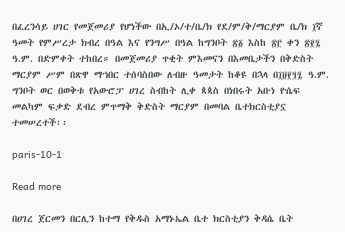በፈረንሳይ ሀገር የመጀመሪያ የሆነችው በኢ/ኦ/ተ/ቤ/ክ የደ/ም/ቅ/ማርያም ቤ/ክ ፲ኛ ዓመት የምሥረታ ክብረ በዓል እና የንግሥ በዓል ከግንቦት ፳፩ እስከ ፳፫ ቀን ፳፻፯ ዓ.ም. በድምቀት ተከበረ። በመጀመሪያ ጥቂት ምእመናን በእመቤታችን በቅድስት ማርያም ሥም በጽዋ ማኀበር ተሰባስበው ለብዙ ዓመታት ከቆዩ በኋላ በ፲፱፻፺፯ ዓ.ም. ግንቦት ወር በወቅቱ የአውሮፓ ሀገረ ስብከት ሊቀ ጳጳስ በነበሩት አቡነ ዮሴፍ መልካም ፍቃድ ደብረ ምጥማቅ ቅድስት ማርያም በመባል ቤተክርስቲያኗ ተመሠረተች፡፡

paris-10-1

Read more

በሀገረ ጀርመን በርሊን ከተማ የቅዱስ አማኑኤል ቤተ ክርስቲያን ቅዳሴ ቤት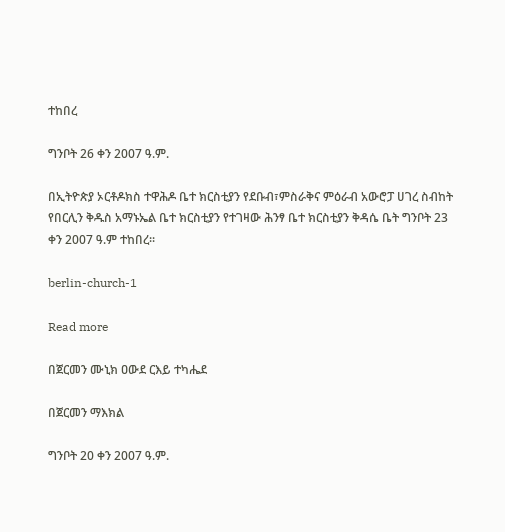ተከበረ

ግንቦት 26 ቀን 2007 ዓ.ም.

በኢትዮጵያ ኦርቶዶክስ ተዋሕዶ ቤተ ክርስቲያን የደቡብ፣ምስራቅና ምዕራብ አውሮፓ ሀገረ ስብከት የበርሊን ቅዱስ አማኑኤል ቤተ ክርስቲያን የተገዛው ሕንፃ ቤተ ክርስቲያን ቅዳሴ ቤት ግንቦት 23 ቀን 2007 ዓ.ም ተከበረ፡፡

berlin-church-1

Read more

በጀርመን ሙኒክ ዐውደ ርእይ ተካሔደ

በጀርመን ማእክል

ግንቦት 20 ቀን 2007 ዓ.ም.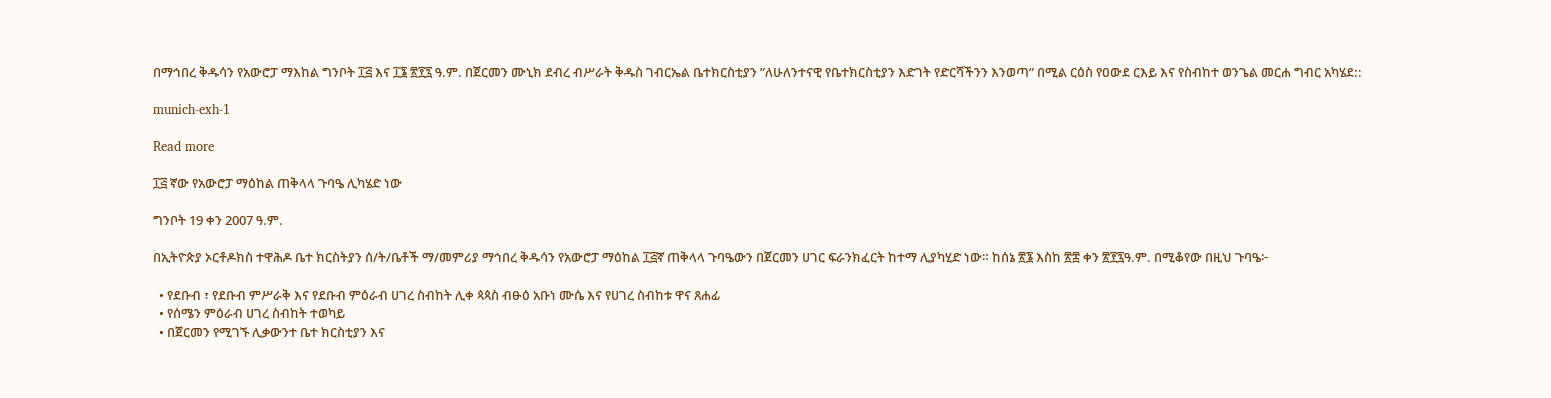በማኅበረ ቅዱሳን የአውሮፓ ማእከል ግንቦት ፲፭ እና ፲፮ ፳፻፯ ዓ.ም. በጀርመን ሙኒክ ደብረ ብሥራት ቅዱስ ገብርኤል ቤተክርስቲያን ”ለሁለንተናዊ የቤተክርስቲያን እድገት የድርሻችንን እንወጣ” በሚል ርዕስ የዐውደ ርእይ እና የስብከተ ወንጌል መርሐ ግብር አካሄደ::

munich-exh-1

Read more

፲፭ ኛው የአውሮፓ ማዕከል ጠቅላላ ጉባዔ ሊካሄድ ነው

ግንቦት 19 ቀን 2007 ዓ.ም.

በኢትዮጵያ ኦርቶዶክስ ተዋሕዶ ቤተ ክርስትያን ሰ/ት/ቤቶች ማ/መምሪያ ማኅበረ ቅዱሳን የአውሮፓ ማዕከል ፲፭ኛ ጠቅላላ ጉባዔውን በጀርመን ሀገር ፍራንክፈርት ከተማ ሊያካሂድ ነው። ከሰኔ ፳፮ እስከ ፳፰ ቀን ፳፻፯ዓ.ም. በሚቆየው በዚህ ጉባዔ፦

  • የደቡብ ፣ የደቡብ ምሥራቅ እና የደቡብ ምዕራብ ሀገረ ስብከት ሊቀ ጳጳስ ብፁዕ አቡነ ሙሴ እና የሀገረ ስብከቱ ዋና ጸሐፊ
  • የሰሜን ምዕራብ ሀገረ ስብከት ተወካይ
  • በጀርመን የሚገኙ ሊቃውንተ ቤተ ክርስቲያን እና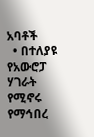አባቶች
  • በተለያዩ የአውሮፓ ሃገራት የሚኖሩ የማኅበረ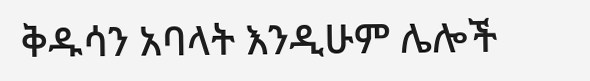ቅዱሳን አባላት እንዲሁም ሌሎች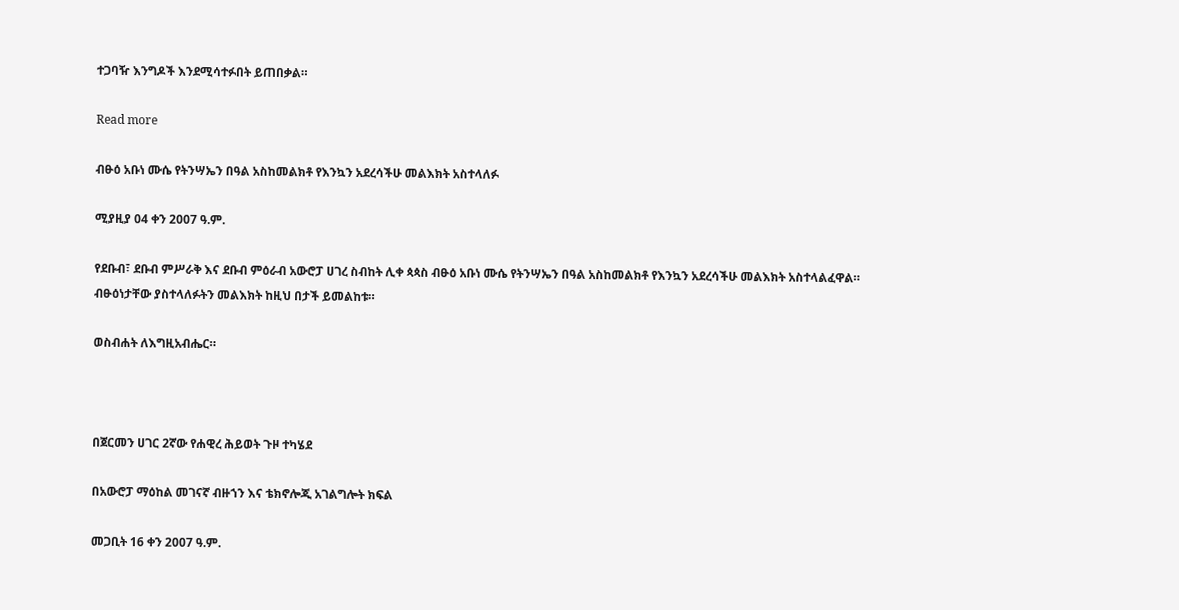ተጋባዥ እንግዶች እንደሚሳተፉበት ይጠበቃል።

Read more

ብፁዕ አቡነ ሙሴ የትንሣኤን በዓል አስከመልክቶ የእንኳን አደረሳችሁ መልእክት አስተላለፉ

ሚያዚያ 04 ቀን 2007 ዓ.ም.

የደቡብ፣ ደቡብ ምሥራቅ እና ደቡብ ምዕራብ አውሮፓ ሀገረ ስብከት ሊቀ ጳጳስ ብፁዕ አቡነ ሙሴ የትንሣኤን በዓል አስከመልክቶ የእንኳን አደረሳችሁ መልእክት አስተላልፈዋል። ብፁዕነታቸው ያስተላለፉትን መልእክት ከዚህ በታች ይመልከቱ።

ወስብሐት ለእግዚአብሔር።



በጀርመን ሀገር 2ኛው የሐዊረ ሕይወት ጉዞ ተካሄደ

በአውሮፓ ማዕከል መገናኛ ብዙኀን እና ቴክኖሎጂ አገልግሎት ክፍል

መጋቢት 16 ቀን 2007 ዓ.ም.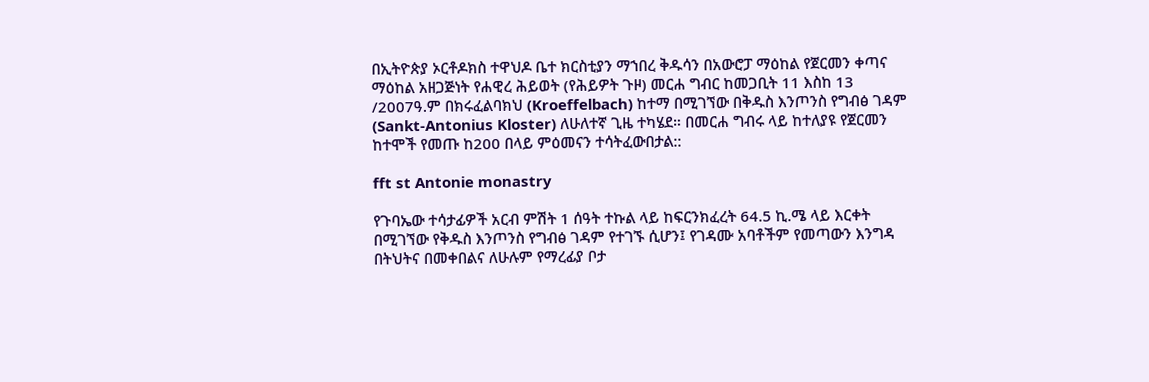በኢትዮጵያ ኦርቶዶክስ ተዋህዶ ቤተ ክርስቲያን ማኀበረ ቅዱሳን በአውሮፓ ማዕከል የጀርመን ቀጣና ማዕከል አዘጋጅነት የሐዊረ ሕይወት (የሕይዎት ጉዞ) መርሐ ግብር ከመጋቢት 11 እስከ 13 /2007ዓ.ም በክሩፈልባክህ (Kroeffelbach) ከተማ በሚገኘው በቅዱስ እንጦንስ የግብፅ ገዳም (Sankt-Antonius Kloster) ለሁለተኛ ጊዜ ተካሄደ። በመርሐ ግብሩ ላይ ከተለያዩ የጀርመን ከተሞች የመጡ ከ200 በላይ ምዕመናን ተሳትፈውበታል::

fft st Antonie monastry

የጉባኤው ተሳታፊዎች አርብ ምሽት 1 ሰዓት ተኩል ላይ ከፍርንክፈረት 64.5 ኪ.ሜ ላይ እርቀት በሚገኘው የቅዱስ እንጦንስ የግብፅ ገዳም የተገኙ ሲሆን፤ የገዳሙ አባቶችም የመጣውን እንግዳ በትህትና በመቀበልና ለሁሉም የማረፊያ ቦታ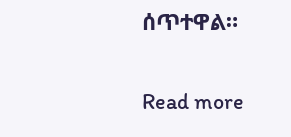ሰጥተዋል።

Read more